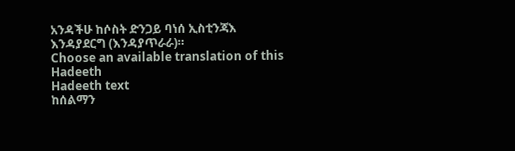አንዳችሁ ከሶስት ድንጋይ ባነሰ ኢስቲንጃእ እንዳያደርግ (እንዳያጥራራ)።
Choose an available translation of this Hadeeth
Hadeeth text
ከሰልማን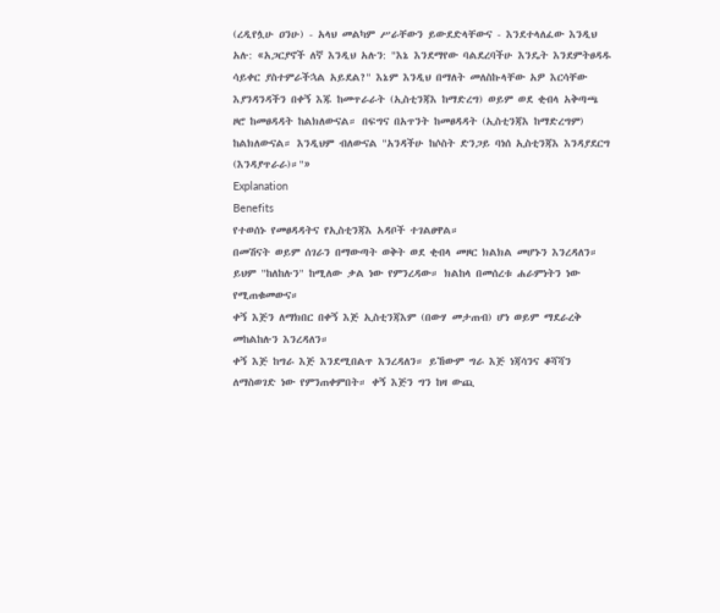(ረዲየሏሁ ዐንሁ) - አላህ መልካም ሥራቸውን ይውደድላቸውና - እንደተላለፈው እንዲህ አሉ: «አጋርያኖች ለኛ እንዲህ አሉን: "እኔ እንደማየው ባልደረባችሁ እንዴት እንደምትፀዳዱ ሳይቀር ያስተምራችኋል አይደል?" እኔም እንዲህ በማለት መለስኩላቸው አዎ እርሳቸው እያንዳንዳችን በቀኝ እጁ ከመጥራራት (ኢስቲንጃእ ከማድረግ) ወይም ወደ ቂብላ አቅጣጫ ዞሮ ከመፀዳዳት ከልክለውናል። በፍግና በአጥንት ከመፀዳዳት (ኢስቲንጃእ ከማድረግም) ከልክለውናል። እንዲህም ብለውናል "አንዳችሁ ከሶስት ድንጋይ ባነሰ ኢስቲንጃእ እንዳያደርግ (እንዳያጥራራ)።"»
Explanation
Benefits
የተወሰኑ የመፀዳዳትና የኢስቲንጃእ አዳቦች ተገልፀዋል።
በመሽናት ወይም ሰገራን በማውጣት ወቅት ወደ ቂብላ መዞር ክልክል መሆኑን እንረዳለን። ይህም "ከለከሉን" ከሚለው ቃል ነው የምንረዳው። ክልከላ በመሰረቱ ሐራምነትን ነው የሚጠቁመውና።
ቀኝ እጅን ለማክበር በቀኝ እጅ ኢስቲንጃእም (በውሃ መታጠብ) ሆነ ወይም ማደራረቅ መከልከሉን እንረዳለን።
ቀኝ እጅ ከግራ እጅ እንደሚበልጥ እንረዳለን። ይኸውም ግራ እጅ ነጃሳንና ቆሻሻን ለማስወገድ ነው የምንጠቀምበት። ቀኝ እጅን ግን ከዛ ውጪ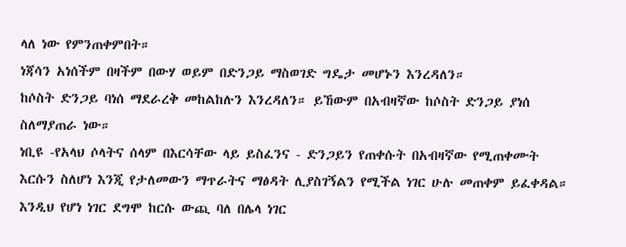ላለ ነው የምንጠቀምበት።
ነጃሳን አነሰችም በዛችም በውሃ ወይም በድንጋይ ማስወገድ ግዴታ መሆኑን እንረዳለን።
ከሶስት ድንጋይ ባነሰ ማደራረቅ መከልከሉን እንረዳለን። ይኸውም በአብዛኛው ከሶስት ድንጋይ ያነሰ ስለማያጠራ ነው።
ነቢዩ -የአላህ ሶላትና ሰላም በእርሳቸው ላይ ይስፈንና - ድንጋይን የጠቀሱት በአብዛኛው የሚጠቀሙት እርሱን ስለሆነ እንጂ የታለመውን ማጥራትና ማፅዳት ሊያስገኝልን የሚችል ነገር ሁሉ መጠቀም ይፈቀዳል። እንዲህ የሆነ ነገር ደግሞ ከርሱ ውጪ ባለ በሌላ ነገር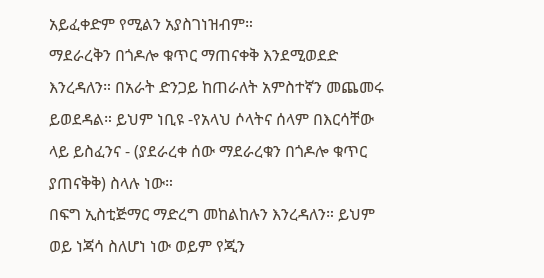አይፈቀድም የሚልን አያስገነዝብም።
ማደራረቅን በጎዶሎ ቁጥር ማጠናቀቅ እንደሚወደድ እንረዳለን። በአራት ድንጋይ ከጠራለት አምስተኛን መጨመሩ ይወደዳል። ይህም ነቢዩ -የአላህ ሶላትና ሰላም በእርሳቸው ላይ ይስፈንና - (ያደራረቀ ሰው ማደራረቁን በጎዶሎ ቁጥር ያጠናቅቅ) ስላሉ ነው።
በፍግ ኢስቲጅማር ማድረግ መከልከሉን እንረዳለን። ይህም ወይ ነጃሳ ስለሆነ ነው ወይም የጂን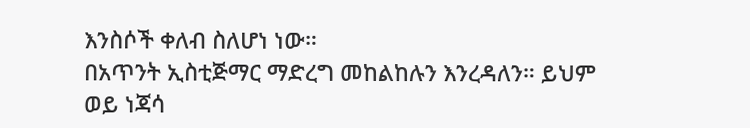እንስሶች ቀለብ ስለሆነ ነው።
በአጥንት ኢስቲጅማር ማድረግ መከልከሉን እንረዳለን። ይህም ወይ ነጃሳ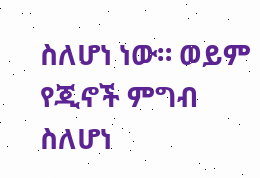ስለሆነ ነው። ወይም የጂኖች ምግብ ስለሆነ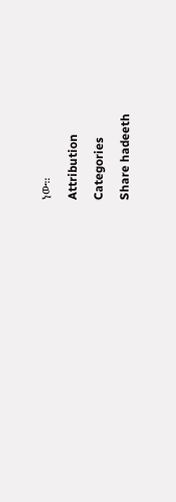ነው።
Attribution
Categories
Share hadeeth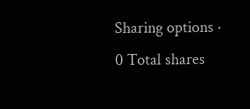Sharing options · 0 Total shares